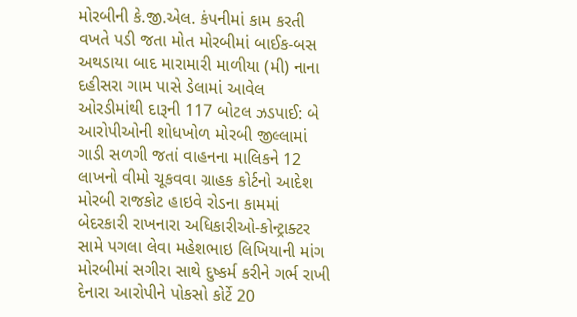મોરબીની કે.જી.એલ. કંપનીમાં કામ કરતી વખતે પડી જતા મોત મોરબીમાં બાઈક-બસ અથડાયા બાદ મારામારી માળીયા (મી) નાના દહીસરા ગામ પાસે ડેલામાં આવેલ ઓરડીમાંથી દારૂની 117 બોટલ ઝડપાઈ: બે આરોપીઓની શોધખોળ મોરબી જીલ્લામાં ગાડી સળગી જતાં વાહનના માલિકને 12 લાખનો વીમો ચૂકવવા ગ્રાહક કોર્ટનો આદેશ મોરબી રાજકોટ હાઇવે રોડના કામમાં બેદરકારી રાખનારા અધિકારીઓ-કોન્ટ્રાક્ટર સામે પગલા લેવા મહેશભાઇ લિખિયાની માંગ મોરબીમાં સગીરા સાથે દુષ્કર્મ કરીને ગર્ભ રાખી દેનારા આરોપીને પોકસો કોર્ટે 20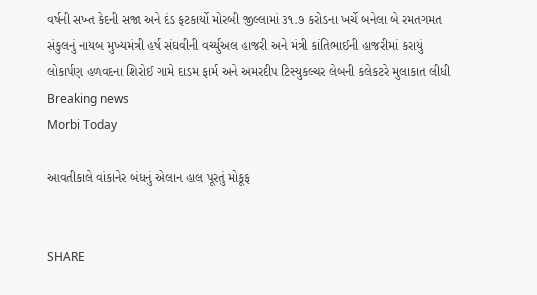વર્ષની સખ્ત કેદની સજા અને દંડ ફટકાર્યો મોરબી જીલ્લામાં ૩૧.૭ કરોડના ખર્ચે બનેલા બે રમતગમત સંકુલનું નાયબ મુખ્યમંત્રી હર્ષ સંઘવીની વર્ચ્યુઅલ હાજરી અને મંત્રી કાંતિભાઈની હાજરીમાં કરાયું લોકાર્પણ હળવદના શિરોઈ ગામે દાડમ ફાર્મ અને અમરદીપ ટિસ્યુકલ્ચર લેબની કલેકટરે મુલાકાત લીધી
Breaking news
Morbi Today

આવતીકાલે વાંકાનેર બંધનું એલાન હાલ પૂરતું મોકૂફ


SHARE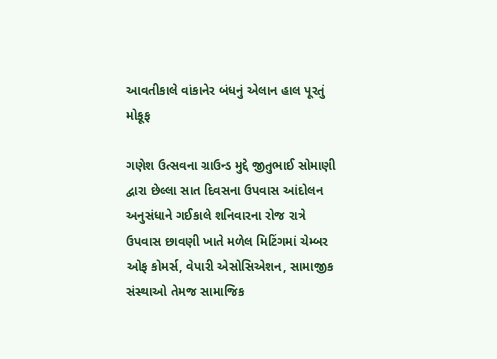આવતીકાલે વાંકાનેર બંધનું એલાન હાલ પૂરતું મોકૂફ

ગણેશ ઉત્સવના ગ્રાઉન્ડ મુદ્દે જીતુભાઈ સોમાણી દ્વારા છેલ્લા સાત દિવસના ઉપવાસ આંદોલન અનુસંધાને ગઈકાલે શનિવારના રોજ રાત્રે ઉપવાસ છાવણી ખાતે મળેલ મિટિંગમાં ચેમ્બર ઓફ કોમર્સ, વેપારી એસોસિએશન, સામાજીક સંસ્થાઓ તેમજ સામાજિક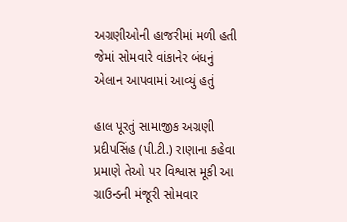અગ્રણીઓની હાજરીમાં મળી હતી જેમાં સોમવારે વાંકાનેર બંધનું એલાન આપવામાં આવ્યું હતું

હાલ પૂરતું સામાજીક અગ્રણી પ્રદીપસિંહ (પી.ટી.) રાણાના કહેવા પ્રમાણે તેઓ પર વિશ્વાસ મૂકી આ ગ્રાઉન્ડની મંજૂરી સોમવાર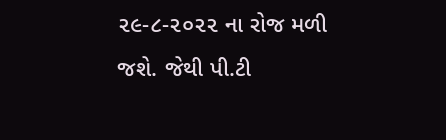૨૯-૮-૨૦૨૨ ના રોજ મળી જશે. જેથી પી.ટી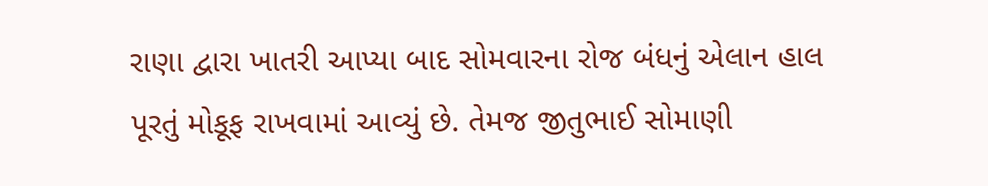રાણા દ્વારા ખાતરી આપ્યા બાદ સોમવારના રોજ બંધનું એલાન હાલ પૂરતું મોકૂફ રાખવામાં આવ્યું છે. તેમજ જીતુભાઈ સોમાણી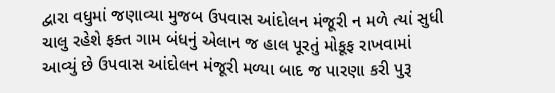દ્વારા વધુમાં જણાવ્યા મુજબ ઉપવાસ આંદોલન મંજૂરી ન મળે ત્યાં સુધી ચાલુ રહેશે ફક્ત ગામ બંધનું એલાન જ હાલ પૂરતું મોકૂફ રાખવામાં આવ્યું છે ઉપવાસ આંદોલન મંજૂરી મળ્યા બાદ જ પારણા કરી પુરૂ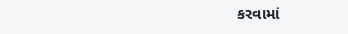કરવામાં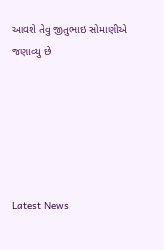આવશે તેવુ જીતુભાઇ સોમાણીએ જણાવ્યુ છે






Latest News